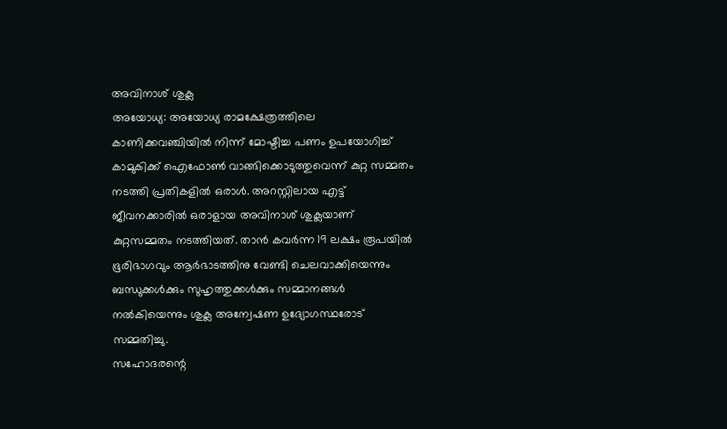അവിനാശ് ശുക്ല
അയോധ്യ: അയോധ്യ രാമക്ഷേത്രത്തിലെ കാണിക്കവഞ്ചിയിൽ നിന്ന് മോഷ്ടിച്ച പണം ഉപയോഗിച്ച് കാമുകിക്ക് ഐഫോൺ വാങ്ങിക്കൊടുത്തുവെന്ന് കുറ്റ സമ്മതം നടത്തി പ്രതികളിൽ ഒരാൾ. അറസ്റ്റിലായ എട്ട് ജീവനക്കാരിൽ ഒരാളായ അവിനാശ് ശുക്ലയാണ് കുറ്റസമ്മതം നടത്തിയത്. താൻ കവർന്ന 19 ലക്ഷം രൂപയിൽ ഭൂരിഭാഗവും ആർഭാടത്തിനു വേണ്ടി ചെലവാക്കിയെന്നും ബന്ധുക്കൾക്കും സുഹൃത്തുക്കൾക്കും സമ്മാനങ്ങൾ നൽകിയെന്നും ശുക്ല അന്വേഷണ ഉദ്യോഗസ്ഥരോട് സമ്മതിച്ചു.
സഹോദരന്റെ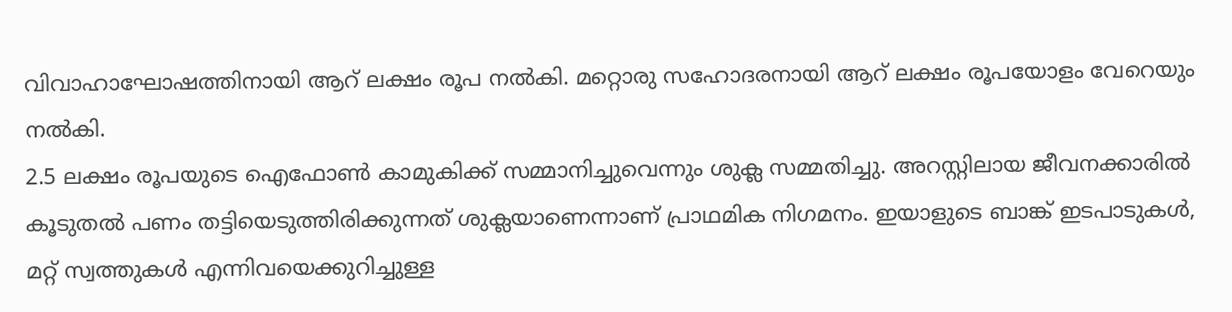വിവാഹാഘോഷത്തിനായി ആറ് ലക്ഷം രൂപ നൽകി. മറ്റൊരു സഹോദരനായി ആറ് ലക്ഷം രൂപയോളം വേറെയും നൽകി.
2.5 ലക്ഷം രൂപയുടെ ഐഫോൺ കാമുകിക്ക് സമ്മാനിച്ചുവെന്നും ശുക്ല സമ്മതിച്ചു. അറസ്റ്റിലായ ജീവനക്കാരിൽ കൂടുതൽ പണം തട്ടിയെടുത്തിരിക്കുന്നത് ശുക്ലയാണെന്നാണ് പ്രാഥമിക നിഗമനം. ഇയാളുടെ ബാങ്ക് ഇടപാടുകൾ, മറ്റ് സ്വത്തുകൾ എന്നിവയെക്കുറിച്ചുള്ള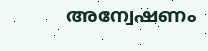അന്വേഷണം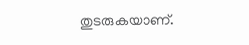തുടരുകയാണ്.